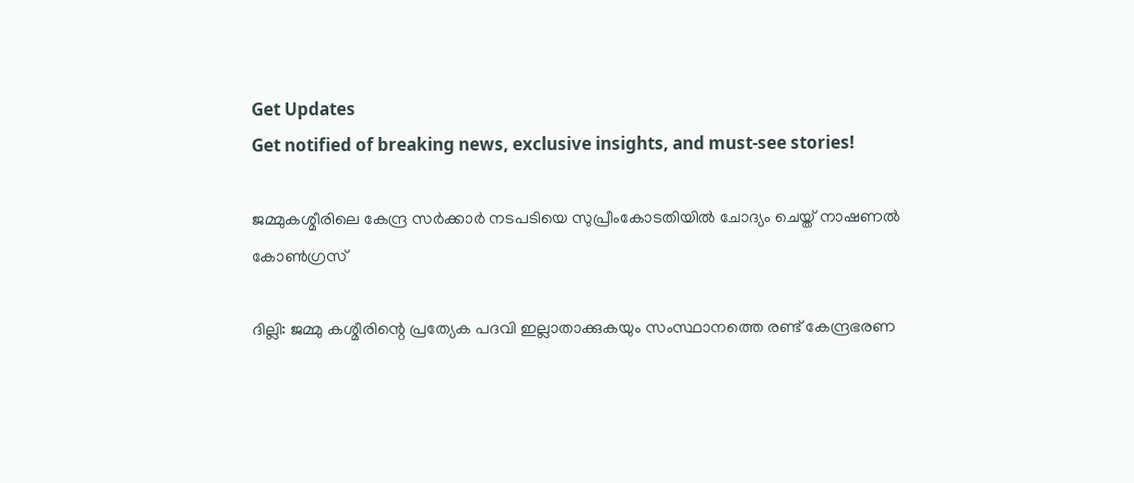Get Updates
Get notified of breaking news, exclusive insights, and must-see stories!

ജമ്മുകശ്മീരിലെ കേന്ദ്ര സര്‍ക്കാര്‍ നടപടിയെ സുപ്രീംകോടതിയില്‍ ചോദ്യം ചെയ്ത് നാഷണല്‍ കോണ്‍ഗ്രസ്

ദില്ലി: ജമ്മു കശ്മീരിന്റെ പ്രത്യേക പദവി ഇല്ലാതാക്കുകയും സംസ്ഥാനത്തെ രണ്ട് കേന്ദ്രഭരണ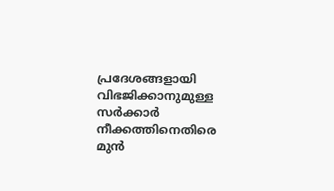പ്രദേശങ്ങളായി വിഭജിക്കാനുമുള്ള സര്‍ക്കാര്‍ നീക്കത്തിനെതിരെ മുന്‍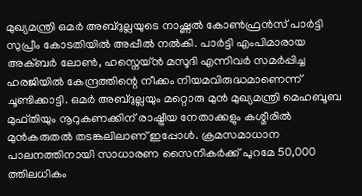മുഖ്യമന്ത്രി ഒമര്‍ അബ്ദുല്ലയുടെ നാഷ്ണല്‍ കോണ്‍ഫ്രന്‍സ് പാര്‍ട്ടി സുപ്രീം കോടതിയില്‍ അപ്പീല്‍ നല്‍കി. പാര്‍ട്ടി എംപിമാരായ അക്ബര്‍ ലോണ്‍, ഹസ്നെയ്ന്‍ മസൂദി എന്നിവര്‍ സമര്‍പ്പിച്ച ഹരജിയില്‍ കേന്ദ്രത്തിന്റെ നീക്കം നിയമവിരുദ്ധമാണെന്ന് ചൂണ്ടിക്കാട്ടി. ഒമര്‍ അബ്ദുല്ലയും മറ്റൊരു മുന്‍ മുഖ്യമന്ത്രി മെഹബൂബ മുഫ്തിയും നൂറുകണക്കിന് രാഷ്ട്രീയ നേതാക്കളും കശ്മീരില്‍ മുന്‍കരുതല്‍ തടങ്കലിലാണ് ഇപ്പോള്‍. ക്രമസമാധാന പാലനത്തിനായി സാധാരണ സൈനികര്‍ക്ക് പുറമേ 50,000 ത്തിലധികം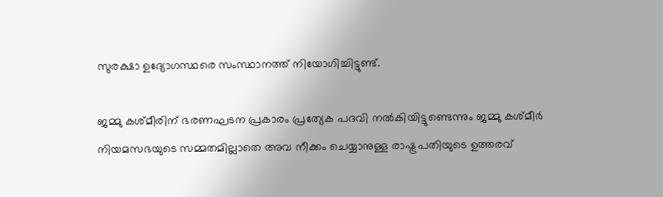സുരക്ഷാ ഉദ്യോഗസ്ഥരെ സംസ്ഥാനത്ത് നിയോഗിച്ചിട്ടുണ്ട്.

ജമ്മു കശ്മീരിന് ഭരണഘടന പ്രകാരം പ്രത്യേക പദവി നല്‍കിയിട്ടുണ്ടെന്നും ജമ്മു കശ്മീര്‍ നിയമസഭയുടെ സമ്മതമില്ലാതെ അവ നീക്കം ചെയ്യാനുള്ള രാഷ്ട്രപതിയുടെ ഉത്തരവ്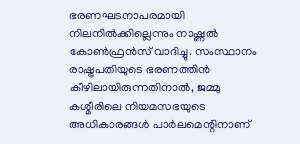ഭരണഘടനാപരമായി നിലനില്‍ക്കില്ലെന്നും നാഷ്ണല്‍ കോണ്‍ഫ്രന്‍സ് വാദിച്ചു. സംസ്ഥാനം രാഷ്ട്രപതിയുടെ ഭരണത്തിന്‍ കീഴിലായിരുന്നതിനാല്‍, ജമ്മു കശ്മീരിലെ നിയമസഭയുടെ അധികാരങ്ങള്‍ പാര്‍ലമെന്റിനാണ്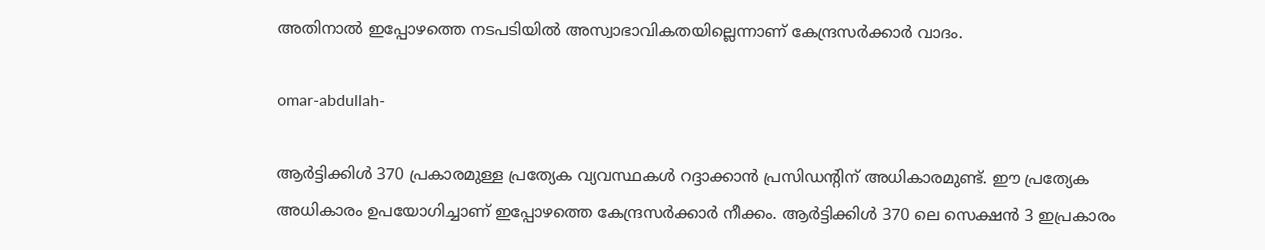അതിനാല്‍ ഇപ്പോഴത്തെ നടപടിയില്‍ അസ്വാഭാവികതയില്ലെന്നാണ് കേന്ദ്രസര്‍ക്കാര്‍ വാദം.

omar-abdullah-

ആര്‍ട്ടിക്കിള്‍ 370 പ്രകാരമുള്ള പ്രത്യേക വ്യവസ്ഥകള്‍ റദ്ദാക്കാന്‍ പ്രസിഡന്റിന് അധികാരമുണ്ട്. ഈ പ്രത്യേക അധികാരം ഉപയോഗിച്ചാണ് ഇപ്പോഴത്തെ കേന്ദ്രസര്‍ക്കാര്‍ നീക്കം. ആര്‍ട്ടിക്കിള്‍ 370 ലെ സെക്ഷന്‍ 3 ഇപ്രകാരം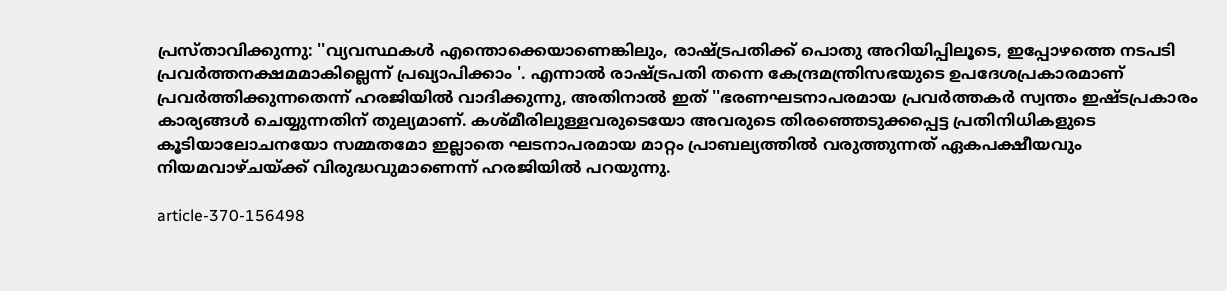പ്രസ്താവിക്കുന്നു: ''വ്യവസ്ഥകള്‍ എന്തൊക്കെയാണെങ്കിലും, രാഷ്ട്രപതിക്ക് പൊതു അറിയിപ്പിലൂടെ, ഇപ്പോഴത്തെ നടപടി പ്രവര്‍ത്തനക്ഷമമാകില്ലെന്ന് പ്രഖ്യാപിക്കാം '. എന്നാല്‍ രാഷ്ട്രപതി തന്നെ കേന്ദ്രമന്ത്രിസഭയുടെ ഉപദേശപ്രകാരമാണ് പ്രവര്‍ത്തിക്കുന്നതെന്ന് ഹരജിയില്‍ വാദിക്കുന്നു, അതിനാല്‍ ഇത് ''ഭരണഘടനാപരമായ പ്രവര്‍ത്തകര്‍ സ്വന്തം ഇഷ്ടപ്രകാരം കാര്യങ്ങള്‍ ചെയ്യുന്നതിന് തുല്യമാണ്. കശ്മീരിലുള്ളവരുടെയോ അവരുടെ തിരഞ്ഞെടുക്കപ്പെട്ട പ്രതിനിധികളുടെ കൂടിയാലോചനയോ സമ്മതമോ ഇല്ലാതെ ഘടനാപരമായ മാറ്റം പ്രാബല്യത്തില്‍ വരുത്തുന്നത് ഏകപക്ഷീയവും നിയമവാഴ്ചയ്ക്ക് വിരുദ്ധവുമാണെന്ന് ഹരജിയില്‍ പറയുന്നു.

article-370-156498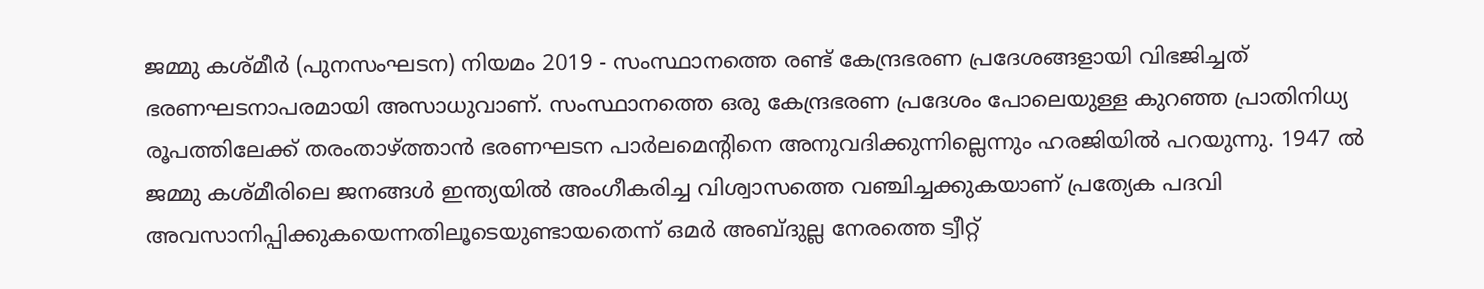ജമ്മു കശ്മീര്‍ (പുനസംഘടന) നിയമം 2019 - സംസ്ഥാനത്തെ രണ്ട് കേന്ദ്രഭരണ പ്രദേശങ്ങളായി വിഭജിച്ചത് ഭരണഘടനാപരമായി അസാധുവാണ്. സംസ്ഥാനത്തെ ഒരു കേന്ദ്രഭരണ പ്രദേശം പോലെയുള്ള കുറഞ്ഞ പ്രാതിനിധ്യ രൂപത്തിലേക്ക് തരംതാഴ്ത്താന്‍ ഭരണഘടന പാര്‍ലമെന്റിനെ അനുവദിക്കുന്നില്ലെന്നും ഹരജിയില്‍ പറയുന്നു. 1947 ല്‍ ജമ്മു കശ്മീരിലെ ജനങ്ങള്‍ ഇന്ത്യയില്‍ അംഗീകരിച്ച വിശ്വാസത്തെ വഞ്ചിച്ചക്കുകയാണ് പ്രത്യേക പദവി അവസാനിപ്പിക്കുകയെന്നതിലൂടെയുണ്ടായതെന്ന് ഒമര്‍ അബ്ദുല്ല നേരത്തെ ട്വീറ്റ്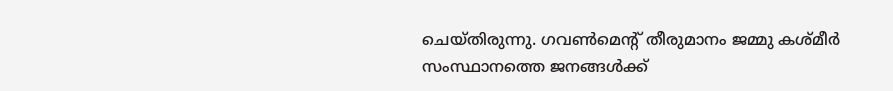ചെയ്തിരുന്നു. ഗവണ്‍മെന്റ് തീരുമാനം ജമ്മു കശ്മീര്‍ സംസ്ഥാനത്തെ ജനങ്ങള്‍ക്ക്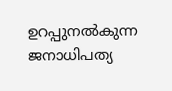ഉറപ്പുനല്‍കുന്ന ജനാധിപത്യ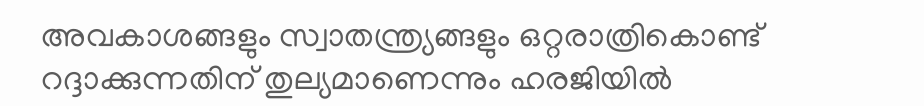അവകാശങ്ങളും സ്വാതന്ത്ര്യങ്ങളും ഒറ്റരാത്രികൊണ്ട് റദ്ദാക്കുന്നതിന് തുല്യമാണെന്നും ഹരജിയില്‍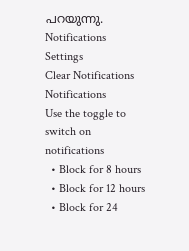പറയുന്നു.
Notifications
Settings
Clear Notifications
Notifications
Use the toggle to switch on notifications
  • Block for 8 hours
  • Block for 12 hours
  • Block for 24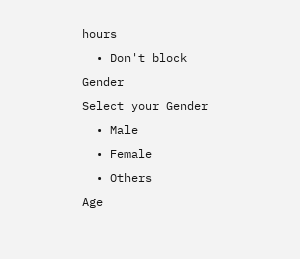hours
  • Don't block
Gender
Select your Gender
  • Male
  • Female
  • Others
Age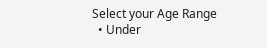Select your Age Range
  • Under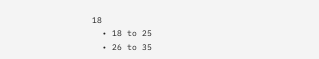18
  • 18 to 25
  • 26 to 35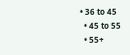• 36 to 45
  • 45 to 55
  • 55+